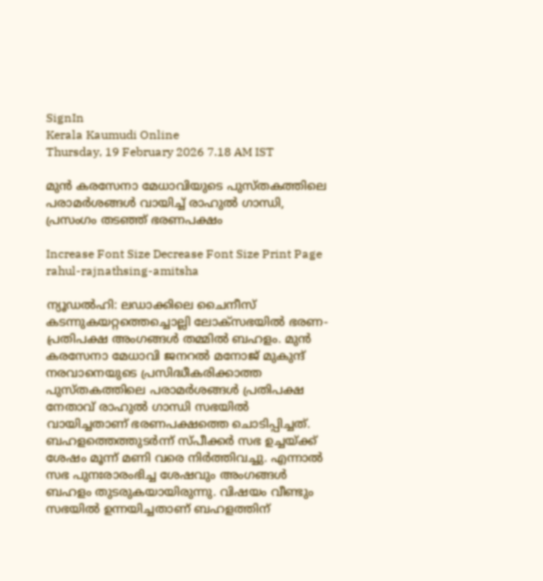SignIn
Kerala Kaumudi Online
Thursday, 19 February 2026 7.18 AM IST

മുൻ കരസേനാ മേധാവിയുടെ പുസ്‌‌തകത്തിലെ പരാമർശങ്ങൾ വായിച്ച് രാഹുൽ ഗാന്ധി, പ്രസംഗം തടഞ്ഞ് ഭരണപക്ഷം

Increase Font Size Decrease Font Size Print Page
rahul-rajnathsing-amitsha

ന്യൂഡൽഹി: ലഡാക്കിലെ ചൈനീസ് കടന്നുകയറ്റത്തെച്ചൊല്ലി ലോക്‌‌സഭയിൽ ഭരണ-പ്രതിപക്ഷ അംഗങ്ങൾ തമ്മിൽ ബഹളം. മുൻ കരസേനാ മേധാവി ജനറൽ മനോജ് മുകുന്ദ് നരവാനെയുടെ പ്രസിദ്ധീകരിക്കാത്ത പുസ്തകത്തിലെ പരാമർശങ്ങൾ പ്രതിപക്ഷ നേതാവ് രാഹുൽ ഗാന്ധി സഭയിൽ വായിച്ചതാണ് ഭരണപക്ഷത്തെ ചൊടിപ്പിച്ചത്. ബഹളത്തെത്തുടർന്ന് സ്പീക്കർ സഭ ഉച്ചയ്ക്ക് ശേഷം മൂന്ന് മണി വരെ നിർത്തിവച്ചു. എന്നാൽ സഭ പുനഃരാരംഭിച്ച ശേഷവും അംഗങ്ങൾ ബഹളം തുടരുകയായിരുന്നു. വിഷയം വീണ്ടും സഭയിൽ ഉന്നയിച്ചതാണ് ബഹളത്തിന്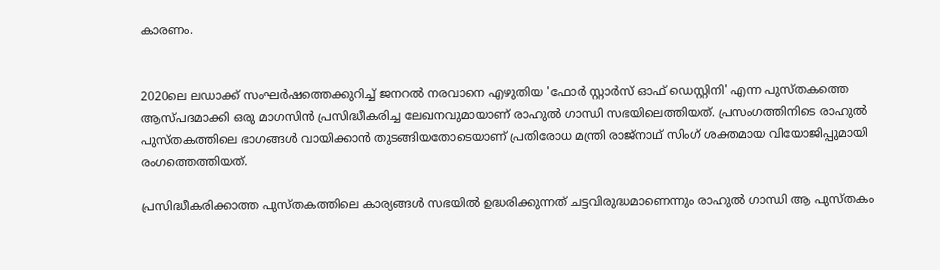കാരണം.


2020ലെ ലഡാക്ക് സംഘർഷത്തെക്കുറിച്ച് ജനറൽ നരവാനെ എഴുതിയ 'ഫോർ സ്റ്റാർസ് ഓഫ് ഡെസ്റ്റിനി' എന്ന പുസ്തകത്തെ ആസ്പദമാക്കി ഒരു മാഗസിൻ പ്രസിദ്ധീകരിച്ച ലേഖനവുമായാണ് രാഹുൽ ഗാന്ധി സഭയിലെത്തിയത്. പ്രസംഗത്തിനിടെ രാഹുൽ പുസ്തകത്തിലെ ഭാഗങ്ങൾ വായിക്കാൻ തുടങ്ങിയതോടെയാണ് പ്രതിരോധ മന്ത്രി രാജ്നാഥ് സിംഗ് ശക്തമായ വിയോജിപ്പുമായി രംഗത്തെത്തിയത്.

പ്രസിദ്ധീകരിക്കാത്ത പുസ്തകത്തിലെ കാര്യങ്ങൾ സഭയിൽ ഉദ്ധരിക്കുന്നത് ചട്ടവിരുദ്ധമാണെന്നും രാഹുൽ ഗാന്ധി ആ പുസ്തകം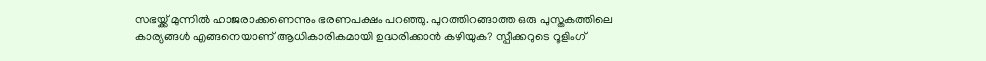സഭയ്ക്ക് മുന്നിൽ ഹാജരാക്കണെന്നും ഭരണപക്ഷം പറഞ്ഞു. പുറത്തിറങ്ങാത്ത ഒരു പുസ്തകത്തിലെ കാര്യങ്ങൾ എങ്ങനെയാണ് ആധികാരികമായി ഉദ്ധരിക്കാൻ കഴിയുക? സ്പീക്കറുടെ റൂളിംഗ്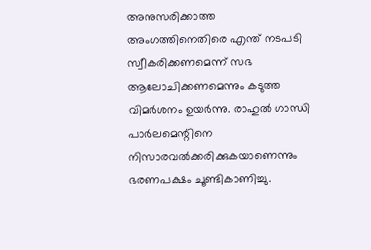അനുസരിക്കാത്ത അംഗത്തിനെതിരെ എന്ത് നടപടി സ്വീകരിക്കണമെന്ന് സഭ ആലോചിക്കണമെന്നും കടുത്ത വിമർശനം ഉയർന്നു. രാഹുൽ ഗാന്ധി പാർലമെന്റിനെ നിസാരവൽക്കരിക്കുകയാണെന്നും ഭരണപക്ഷം ചൂണ്ടികാണിച്ചു.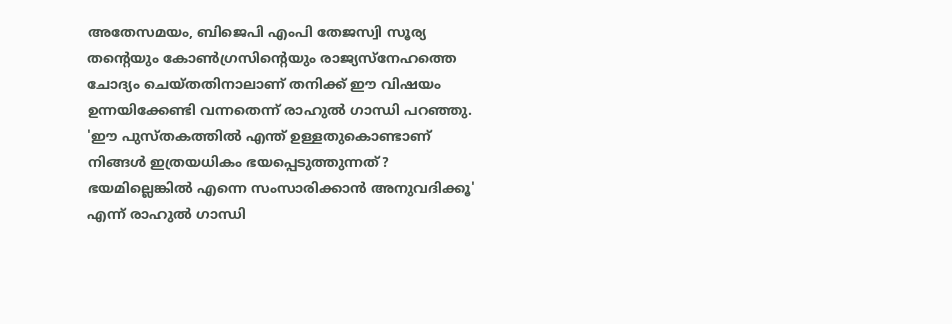അതേസമയം, ബിജെപി എംപി തേജസ്വി സൂര്യ തന്റെയും കോൺഗ്രസിന്റെയും രാജ്യസ്‌നേഹത്തെ ചോദ്യം ചെയ്തതിനാലാണ് തനിക്ക് ഈ വിഷയം ഉന്നയിക്കേണ്ടി വന്നതെന്ന് രാഹുൽ ഗാന്ധി പറഞ്ഞു. 'ഈ പുസ്തകത്തിൽ എന്ത് ഉള്ളതുകൊണ്ടാണ് നിങ്ങൾ ഇത്രയധികം ഭയപ്പെടുത്തുന്നത്? ഭയമില്ലെങ്കിൽ എന്നെ സംസാരിക്കാൻ അനുവദിക്കൂ' എന്ന് രാഹുൽ ഗാന്ധി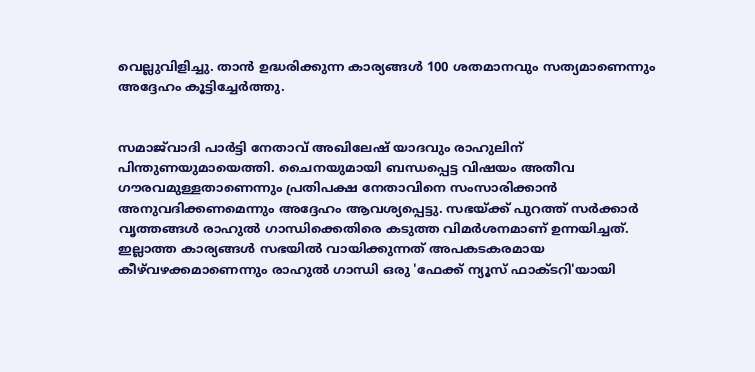വെല്ലുവിളിച്ചു. താൻ ഉദ്ധരിക്കുന്ന കാര്യങ്ങൾ 100 ശതമാനവും സത്യമാണെന്നും അദ്ദേഹം കൂട്ടിച്ചേർത്തു.


സമാജ്‌‌വാദി പാർട്ടി നേതാവ് അഖിലേഷ് യാദവും രാഹുലിന് പിന്തുണയുമായെത്തി. ചൈനയുമായി ബന്ധപ്പെട്ട വിഷയം അതീവ ഗൗരവമുള്ളതാണെന്നും പ്രതിപക്ഷ നേതാവിനെ സംസാരിക്കാൻ അനുവദിക്കണമെന്നും അദ്ദേഹം ആവശ്യപ്പെട്ടു. സഭയ്ക്ക് പുറത്ത് സർക്കാർ വൃത്തങ്ങൾ രാഹുൽ ഗാന്ധിക്കെതിരെ കടുത്ത വിമർശനമാണ് ഉന്നയിച്ചത്. ഇല്ലാത്ത കാര്യങ്ങൾ സഭയിൽ വായിക്കുന്നത് അപകടകരമായ കീഴ്‌‌വഴക്കമാണെന്നും രാഹുൽ ഗാന്ധി ഒരു 'ഫേക്ക് ന്യൂസ് ഫാക്ടറി'യായി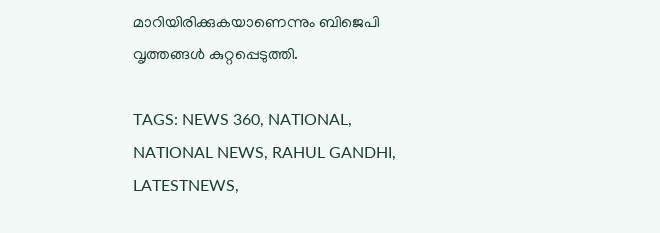മാറിയിരിക്കുകയാണെന്നും ബിജെപി വൃത്തങ്ങൾ കുറ്റപ്പെടുത്തി.

TAGS: NEWS 360, NATIONAL, NATIONAL NEWS, RAHUL GANDHI, LATESTNEWS,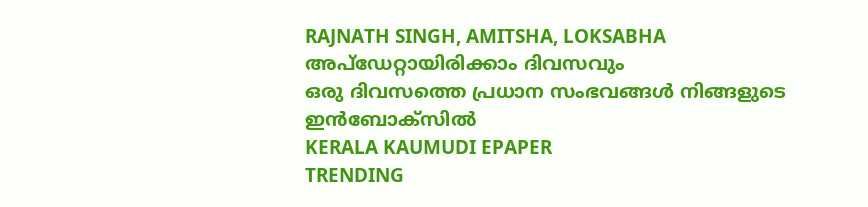RAJNATH SINGH, AMITSHA, LOKSABHA
അപ്ഡേറ്റായിരിക്കാം ദിവസവും
ഒരു ദിവസത്തെ പ്രധാന സംഭവങ്ങൾ നിങ്ങളുടെ ഇൻബോക്സിൽ
KERALA KAUMUDI EPAPER
TRENDING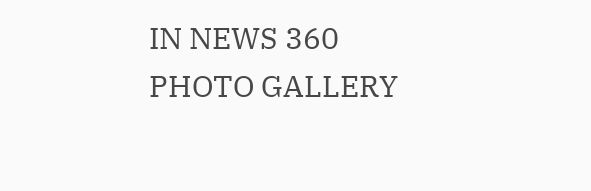IN NEWS 360
PHOTO GALLERY